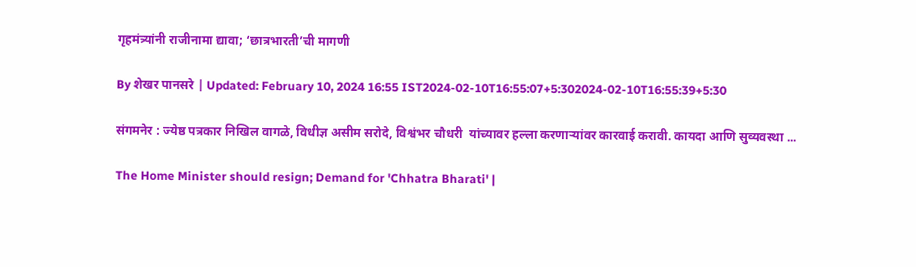गृहमंत्र्यांनी राजीनामा द्यावा; ‘छात्रभारती’ची मागणी

By शेखर पानसरे | Updated: February 10, 2024 16:55 IST2024-02-10T16:55:07+5:302024-02-10T16:55:39+5:30

संगमनेर : ज्येष्ठ पत्रकार निखिल वागळे, विधीज्ञ असीम सरोदे, विश्वंभर चौधरी  यांच्यावर हल्ला करणाऱ्यांवर कारवाई करावी. कायदा आणि सुव्यवस्था ...

The Home Minister should resign; Demand for 'Chhatra Bharati' |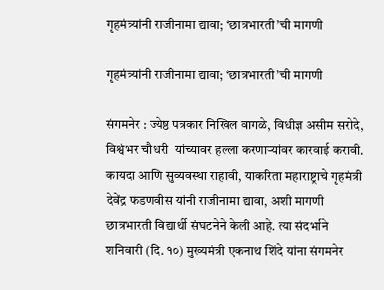गृहमंत्र्यांनी राजीनामा द्यावा; ‘छात्रभारती’ची मागणी

गृहमंत्र्यांनी राजीनामा द्यावा; ‘छात्रभारती’ची मागणी

संगमनेर : ज्येष्ठ पत्रकार निखिल वागळे, विधीज्ञ असीम सरोदे, विश्वंभर चौधरी  यांच्यावर हल्ला करणाऱ्यांवर कारवाई करावी. कायदा आणि सुव्यवस्था राहावी, याकरिता महाराष्ट्राचे गृहमंत्री देवेंद्र फडणवीस यांनी राजीनामा द्यावा, अशी मागणी छात्रभारती विद्यार्थी संघटनेने केली आहे. त्या संदर्भाने शनिवारी (दि. १०) मुख्यमंत्री एकनाथ शिंदे यांना संगमनेर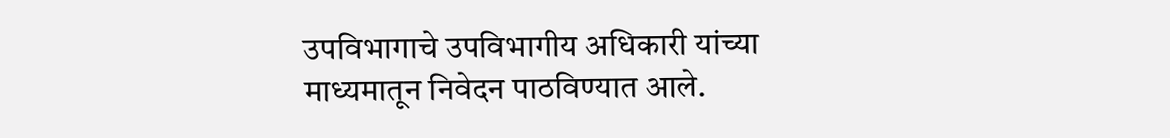उपविभागाचे उपविभागीय अधिकारी यांच्या माध्यमातून निवेदन पाठविण्यात आले.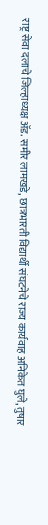राष्ट्र सेवा दलाचे जिल्हाध्यक्ष ॲड. समीर लामखडे, छात्रभारती विद्यार्थी संघटनेचे राज्य कार्यवाह अनिकेत घुले, तुषार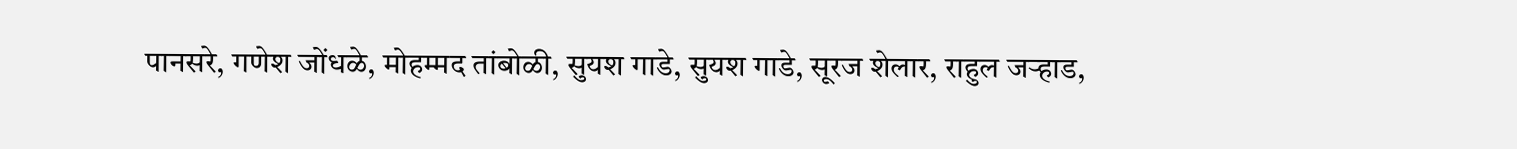पानसरे, गणेश जोंधळे, मोहम्मद तांबोळी, सुयश गाडे, सुयश गाडे, सूरज शेलार, राहुल जऱ्हाड,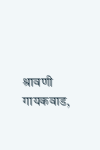श्रावणी गायकवाड,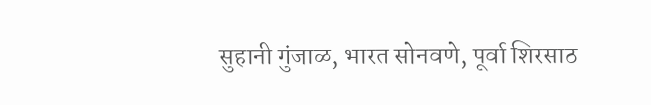सुहानी गुंजाळ, भारत सोनवणे, पूर्वा शिरसाठ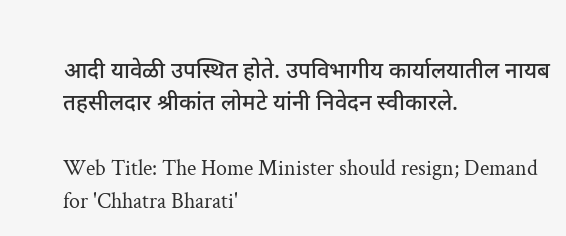आदी यावेळी उपस्थित होते. उपविभागीय कार्यालयातील नायब तहसीलदार श्रीकांत लोमटे यांनी निवेदन स्वीकारले.

Web Title: The Home Minister should resign; Demand for 'Chhatra Bharati'